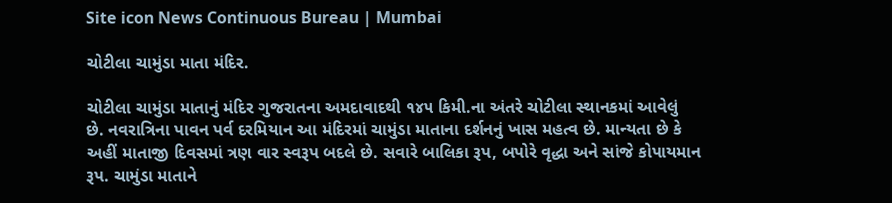Site icon News Continuous Bureau | Mumbai

ચોટીલા ચામુંડા માતા મંદિર.

ચોટીલા ચામુંડા માતાનું મંદિર ગુજરાતના અમદાવાદથી ૧૪૫ કિમી.ના અંતરે ચોટીલા સ્થાનકમાં આવેલું છે. નવરાત્રિના પાવન પર્વ દરમિયાન આ મંદિરમાં ચામુંડા માતાના દર્શનનું ખાસ મહત્વ છે. માન્યતા છે કે અહીં માતાજી દિવસમાં ત્રણ વાર સ્વરૂપ બદલે છે. સવારે બાલિકા રૂપ, બપોરે વૃદ્ધા અને સાંજે કોપાયમાન રૂપ. ચામુંડા માતાને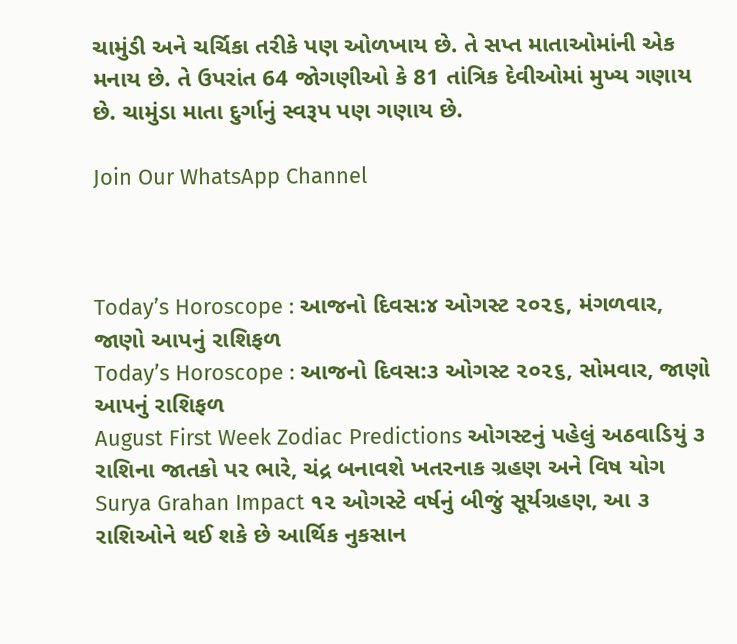ચામુંડી અને ચર્ચિકા તરીકે પણ ઓળખાય છે. તે સપ્ત માતાઓમાંની એક મનાય છે. તે ઉપરાંત 64 જોગણીઓ કે 81 તાંત્રિક દેવીઓમાં મુખ્ય ગણાય છે. ચામુંડા માતા દુર્ગાનું સ્વરૂપ પણ ગણાય છે.

Join Our WhatsApp Channel



Today’s Horoscope : આજનો દિવસ:૪ ઓગસ્ટ ૨૦૨૬, મંગળવાર, જાણો આપનું રાશિફળ
Today’s Horoscope : આજનો દિવસ:૩ ઓગસ્ટ ૨૦૨૬, સોમવાર, જાણો આપનું રાશિફળ
August First Week Zodiac Predictions ઓગસ્ટનું પહેલું અઠવાડિયું ૩ રાશિના જાતકો પર ભારે, ચંદ્ર બનાવશે ખતરનાક ગ્રહણ અને વિષ યોગ
Surya Grahan Impact ૧૨ ઓગસ્ટે વર્ષનું બીજું સૂર્યગ્રહણ, આ ૩ રાશિઓને થઈ શકે છે આર્થિક નુકસાન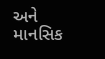અને માનસિક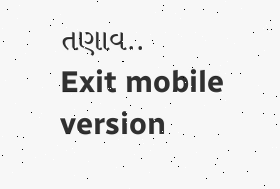તણાવ..
Exit mobile version